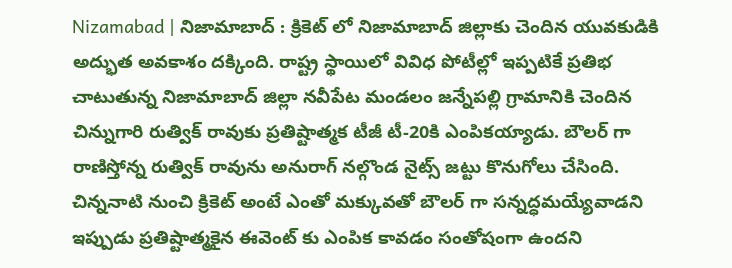Nizamabad | నిజామాబాద్ : క్రికెట్ లో నిజామాబాద్ జిల్లాకు చెందిన యువకుడికి అద్భుత అవకాశం దక్కింది. రాష్ట్ర స్థాయిలో వివిధ పోటీల్లో ఇప్పటికే ప్రతిభ చాటుతున్న నిజామాబాద్ జిల్లా నవీపేట మండలం జన్నేపల్లి గ్రామానికి చెందిన చిన్నుగారి రుత్విక్ రావుకు ప్రతిష్టాత్మక టీజీ టీ-20కి ఎంపికయ్యాడు. బౌలర్ గా రాణిస్తోన్న రుత్విక్ రావును అనురాగ్ నల్గొండ నైట్స్ జట్టు కొనుగోలు చేసింది. చిన్ననాటి నుంచి క్రికెట్ అంటే ఎంతో మక్కువతో బౌలర్ గా సన్నద్ధమయ్యేవాడని ఇప్పుడు ప్రతిష్టాత్మకైన ఈవెంట్ కు ఎంపిక కావడం సంతోషంగా ఉందని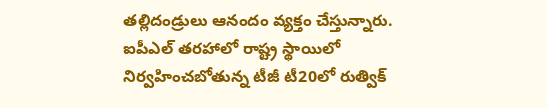తల్లిదండ్రులు ఆనందం వ్యక్తం చేస్తున్నారు.
ఐపీఎల్ తరహాలో రాష్ట్ర స్థాయిలో నిర్వహించబోతున్న టీజీ టీ20లో రుత్విక్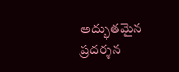అద్భుతమైన ప్రదర్శన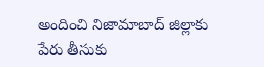అందించి నిజామాబాద్ జిల్లాకు పేరు తీసుకు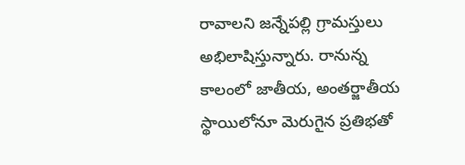రావాలని జన్నేపల్లి గ్రామస్తులు అభిలాషిస్తున్నారు. రానున్న కాలంలో జాతీయ, అంతర్జాతీయ స్థాయిలోనూ మెరుగైన ప్రతిభతో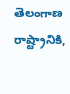తెలంగాణ రాష్ట్రానికి,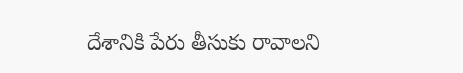దేశానికి పేరు తీసుకు రావాలని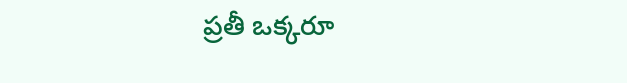ప్రతీ ఒక్కరూ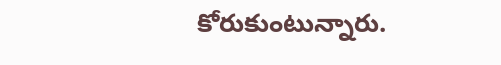కోరుకుంటున్నారు.